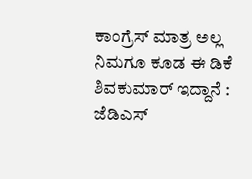ಕಾಂಗ್ರೆಸ್ ಮಾತ್ರ ಅಲ್ಲ ನಿಮಗೂ ಕೂಡ ಈ ಡಿಕೆ ಶಿವಕುಮಾರ್ ಇದ್ದಾನೆ : ಜೆಡಿಎಸ್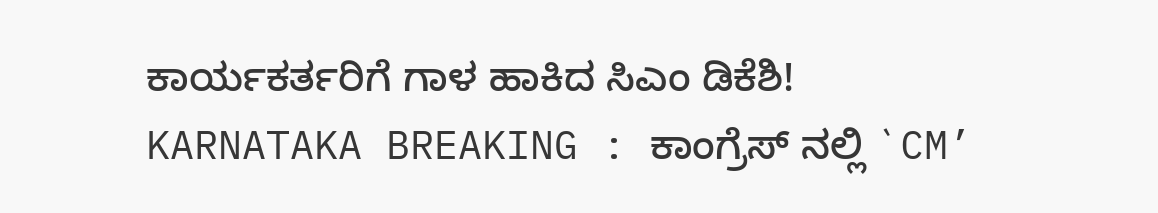ಕಾರ್ಯಕರ್ತರಿಗೆ ಗಾಳ ಹಾಕಿದ ಸಿಎಂ ಡಿಕೆಶಿ!
KARNATAKA BREAKING : ಕಾಂಗ್ರೆಸ್ ನಲ್ಲಿ `CM’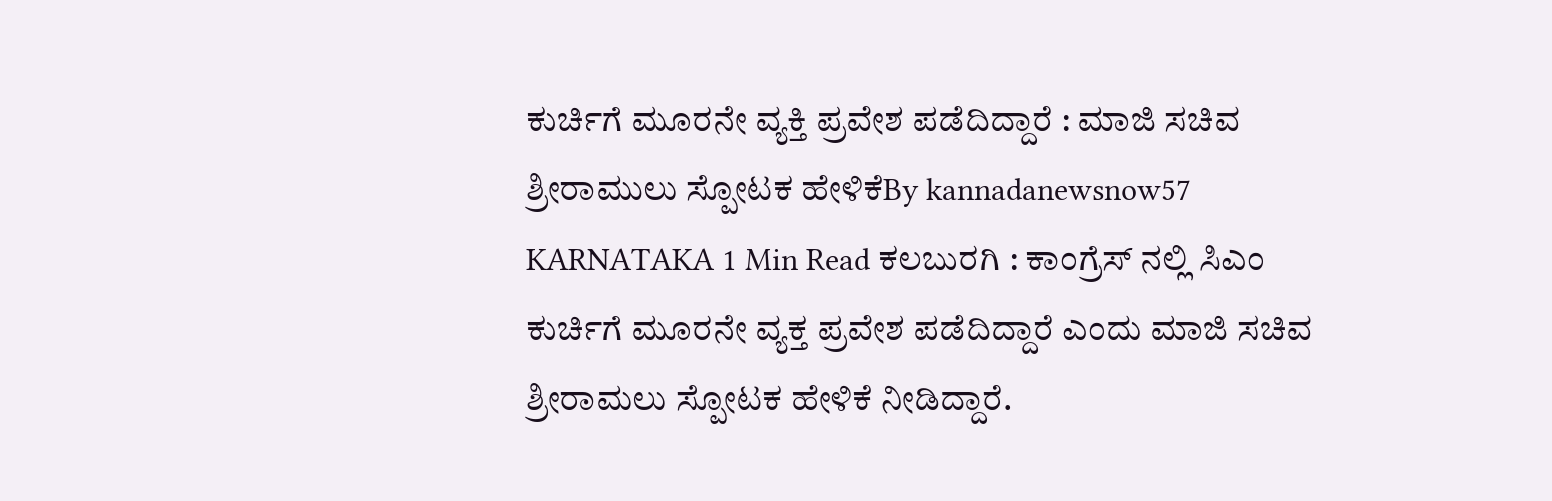ಕುರ್ಚಿಗೆ ಮೂರನೇ ವ್ಯಕ್ತಿ ಪ್ರವೇಶ ಪಡೆದಿದ್ದಾರೆ : ಮಾಜಿ ಸಚಿವ ಶ್ರೀರಾಮುಲು ಸ್ಪೋಟಕ ಹೇಳಿಕೆBy kannadanewsnow57 KARNATAKA 1 Min Read ಕಲಬುರಗಿ : ಕಾಂಗ್ರೆಸ್ ನಲ್ಲಿ ಸಿಎಂ ಕುರ್ಚಿಗೆ ಮೂರನೇ ವ್ಯಕ್ತ ಪ್ರವೇಶ ಪಡೆದಿದ್ದಾರೆ ಎಂದು ಮಾಜಿ ಸಚಿವ ಶ್ರೀರಾಮಲು ಸ್ಪೋಟಕ ಹೇಳಿಕೆ ನೀಡಿದ್ದಾರೆ.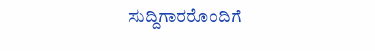ಸುದ್ದಿಗಾರರೊಂದಿಗೆ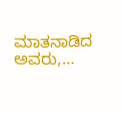ಮಾತನಾಡಿದ ಅವರು,…